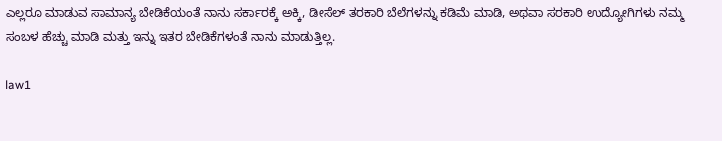ಎಲ್ಲರೂ ಮಾಡುವ ಸಾಮಾನ್ಯ ಬೇಡಿಕೆಯಂತೆ ನಾನು ಸರ್ಕಾರಕ್ಕೆ ಅಕ್ಕಿ, ಡೀಸೆಲ್ ತರಕಾರಿ ಬೆಲೆಗಳನ್ನು ಕಡಿಮೆ ಮಾಡಿ, ಅಥವಾ ಸರಕಾರಿ ಉದ್ಯೋಗಿಗಳು ನಮ್ಮ ಸಂಬಳ ಹೆಚ್ಚು ಮಾಡಿ ಮತ್ತು ಇನ್ನು ಇತರ ಬೇಡಿಕೆಗಳಂತೆ ನಾನು ಮಾಡುತ್ತಿಲ್ಲ.

law1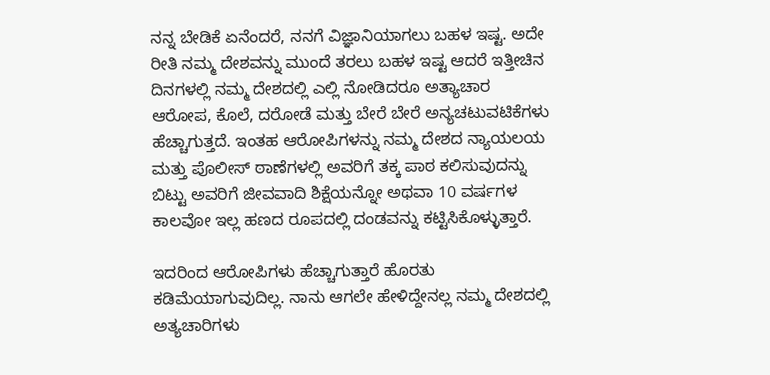ನನ್ನ ಬೇಡಿಕೆ ಏನೆಂದರೆ, ನನಗೆ ವಿಜ್ಞಾನಿಯಾಗಲು ಬಹಳ ಇಷ್ಟ. ಅದೇ ರೀತಿ ನಮ್ಮ ದೇಶವನ್ನು ಮುಂದೆ ತರಲು ಬಹಳ ಇಷ್ಟ ಆದರೆ ಇತ್ತೀಚಿನ ದಿನಗಳಲ್ಲಿ ನಮ್ಮ ದೇಶದಲ್ಲಿ ಎಲ್ಲಿ ನೋಡಿದರೂ ಅತ್ಯಾಚಾರ ಆರೋಪ, ಕೊಲೆ, ದರೋಡೆ ಮತ್ತು ಬೇರೆ ಬೇರೆ ಅನ್ಯಚಟುವಟಿಕೆಗಳು ಹೆಚ್ಚಾಗುತ್ತದೆ. ಇಂತಹ ಆರೋಪಿಗಳನ್ನು ನಮ್ಮ ದೇಶದ ನ್ಯಾಯಲಯ ಮತ್ತು ಪೊಲೀಸ್ ಠಾಣೆಗಳಲ್ಲಿ ಅವರಿಗೆ ತಕ್ಕ ಪಾಠ ಕಲಿಸುವುದನ್ನು ಬಿಟ್ಟು ಅವರಿಗೆ ಜೀವವಾದಿ ಶಿಕ್ಷೆಯನ್ನೋ ಅಥವಾ 10 ವರ್ಷಗಳ ಕಾಲವೋ ಇಲ್ಲ ಹಣದ ರೂಪದಲ್ಲಿ ದಂಡವನ್ನು ಕಟ್ಟಿಸಿಕೊಳ್ಳುತ್ತಾರೆ.

ಇದರಿಂದ ಆರೋಪಿಗಳು ಹೆಚ್ಚಾಗುತ್ತಾರೆ ಹೊರತು ಕಡಿಮೆಯಾಗುವುದಿಲ್ಲ. ನಾನು ಆಗಲೇ ಹೇಳಿದ್ದೇನಲ್ಲ ನಮ್ಮ ದೇಶದಲ್ಲಿ ಅತ್ಯಚಾರಿಗಳು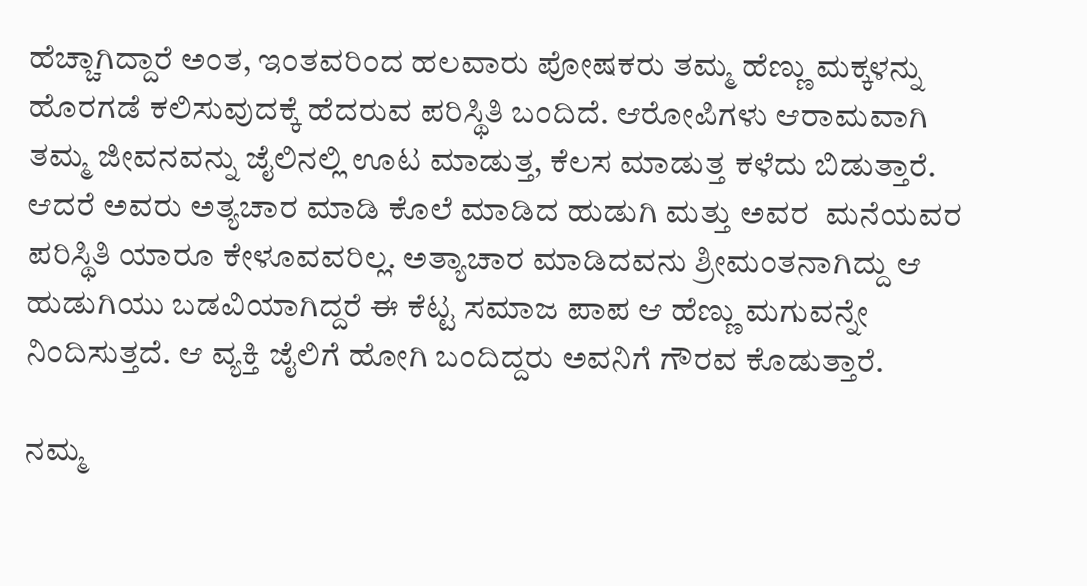ಹೆಚ್ಚಾಗಿದ್ದಾರೆ ಅಂತ, ಇಂತವರಿಂದ ಹಲವಾರು ಪೋಷಕರು ತಮ್ಮ ಹೆಣ್ಣು ಮಕ್ಕಳನ್ನು ಹೊರಗಡೆ ಕಲಿಸುವುದಕ್ಕೆ ಹೆದರುವ ಪರಿಸ್ಥಿತಿ ಬಂದಿದೆ. ಆರೋಪಿಗಳು ಆರಾಮವಾಗಿ ತಮ್ಮ ಜೀವನವನ್ನು ಜೈಲಿನಲ್ಲಿ ಊಟ ಮಾಡುತ್ತ, ಕೆಲಸ ಮಾಡುತ್ತ ಕಳೆದು ಬಿಡುತ್ತಾರೆ. ಆದರೆ ಅವರು ಅತ್ಯಚಾರ ಮಾಡಿ ಕೊಲೆ ಮಾಡಿದ ಹುಡುಗಿ ಮತ್ತು ಅವರ  ಮನೆಯವರ ಪರಿಸ್ಥಿತಿ ಯಾರೂ ಕೇಳೂವವರಿಲ್ಲ. ಅತ್ಯಾಚಾರ ಮಾಡಿದವನು ಶ್ರೀಮಂತನಾಗಿದ್ದು ಆ ಹುಡುಗಿಯು ಬಡವಿಯಾಗಿದ್ದರೆ ಈ ಕೆಟ್ಟ ಸಮಾಜ ಪಾಪ ಆ ಹೆಣ್ಣು ಮಗುವನ್ನೇ ನಿಂದಿಸುತ್ತದೆ. ಆ ವ್ಯಕ್ತಿ ಜೈಲಿಗೆ ಹೋಗಿ ಬಂದಿದ್ದರು ಅವನಿಗೆ ಗೌರವ ಕೊಡುತ್ತಾರೆ.

ನಮ್ಮ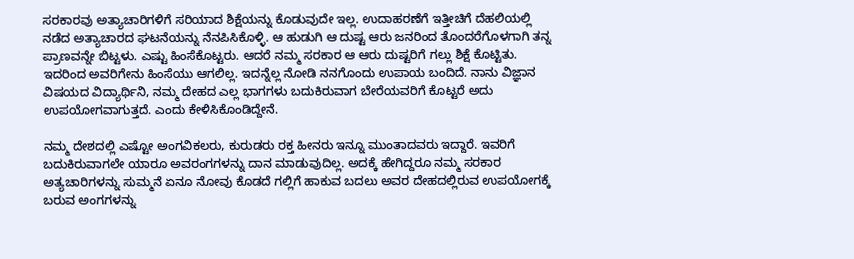ಸರಕಾರವು ಅತ್ಯಾಚಾರಿಗಳಿಗೆ ಸರಿಯಾದ ಶಿಕ್ಷೆಯನ್ನು ಕೊಡುವುದೇ ಇಲ್ಲ. ಉದಾಹರಣೆಗೆ ಇತ್ತೀಚಿಗೆ ದೆಹಲಿಯಲ್ಲಿ ನಡೆದ ಅತ್ಯಾಚಾರದ ಘಟನೆಯನ್ನು ನೆನಪಿಸಿಕೊಳ್ಳಿ. ಆ ಹುಡುಗಿ ಆ ದುಷ್ಟ ಆರು ಜನರಿಂದ ತೊಂದರೆಗೊಳಗಾಗಿ ತನ್ನ ಪ್ರಾಣವನ್ನೇ ಬಿಟ್ಟಳು. ಎಷ್ಟು ಹಿಂಸೆಕೊಟ್ಟರು. ಆದರೆ ನಮ್ಮ ಸರಕಾರ ಆ ಆರು ದುಷ್ಟರಿಗೆ ಗಲ್ಲು ಶಿಕ್ಷೆ ಕೊಟ್ಟಿತು. ಇದರಿಂದ ಅವರಿಗೇನು ಹಿಂಸೆಯು ಆಗಲಿಲ್ಲ. ಇದನ್ನೆಲ್ಲ ನೋಡಿ ನನಗೊಂದು ಉಪಾಯ ಬಂದಿದೆ. ನಾನು ವಿಜ್ಞಾನ ವಿಷಯದ ವಿದ್ಯಾರ್ಥಿನಿ, ನಮ್ಮ ದೇಹದ ಎಲ್ಲ ಭಾಗಗಳು ಬದುಕಿರುವಾಗ ಬೇರೆಯವರಿಗೆ ಕೊಟ್ಟರೆ ಅದು ಉಪಯೋಗವಾಗುತ್ತದೆ. ಎಂದು ಕೇಳಿಸಿಕೊಂಡಿದ್ದೇನೆ.

ನಮ್ಮ ದೇಶದಲ್ಲಿ ಎಷ್ಟೋ ಅಂಗವಿಕಲರು, ಕುರುಡರು ರಕ್ತ ಹೀನರು ಇನ್ನೂ ಮುಂತಾದವರು ಇದ್ದಾರೆ. ಇವರಿಗೆ ಬದುಕಿರುವಾಗಲೇ ಯಾರೂ ಅವರಂಗಗಳನ್ನು ದಾನ ಮಾಡುವುದಿಲ್ಲ. ಅದಕ್ಕೆ ಹೇಗಿದ್ದರೂ ನಮ್ಮ ಸರಕಾರ ಅತ್ಯಚಾರಿಗಳನ್ನು ಸುಮ್ಮನೆ ಏನೂ ನೋವು ಕೊಡದೆ ಗಲ್ಲಿಗೆ ಹಾಕುವ ಬದಲು ಅವರ ದೇಹದಲ್ಲಿರುವ ಉಪಯೋಗಕ್ಕೆ ಬರುವ ಅಂಗಗಳನ್ನು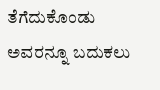ತೆಗೆದುಕೊಂಡು ಅವರನ್ನೂ ಬದುಕಲು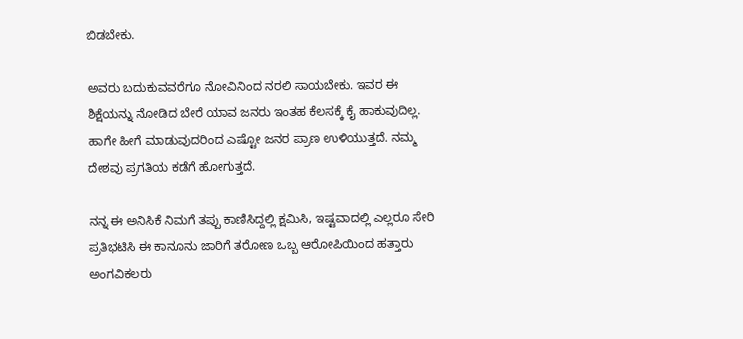ಬಿಡಬೇಕು.

ಅವರು ಬದುಕುವವರೆಗೂ ನೋವಿನಿಂದ ನರಲಿ ಸಾಯಬೇಕು. ಇವರ ಈ ಶಿಕ್ಷೆಯನ್ನು ನೋಡಿದ ಬೇರೆ ಯಾವ ಜನರು ಇಂತಹ ಕೆಲಸಕ್ಕೆ ಕೈ ಹಾಕುವುದಿಲ್ಲ. ಹಾಗೇ ಹೀಗೆ ಮಾಡುವುದರಿಂದ ಎಷ್ಟೋ ಜನರ ಪ್ರಾಣ ಉಳಿಯುತ್ತದೆ. ನಮ್ಮ ದೇಶವು ಪ್ರಗತಿಯ ಕಡೆಗೆ ಹೋಗುತ್ತದೆ.

ನನ್ನ ಈ ಅನಿಸಿಕೆ ನಿಮಗೆ ತಪ್ಪು ಕಾಣಿಸಿದ್ದಲ್ಲಿ ಕ್ಷಮಿಸಿ, ಇಷ್ಟವಾದಲ್ಲಿ ಎಲ್ಲರೂ ಸೇರಿ ಪ್ರತಿಭಟಿಸಿ ಈ ಕಾನೂನು ಜಾರಿಗೆ ತರೋಣ ಒಬ್ಬ ಆರೋಪಿಯಿಂದ ಹತ್ತಾರು ಅಂಗವಿಕಲರು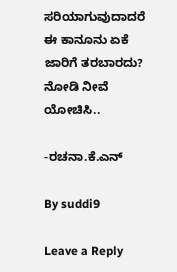ಸರಿಯಾಗುವುದಾದರೆ ಈ ಕಾನೂನು ಏಕೆ ಜಾರಿಗೆ ತರಬಾರದು? ನೋಡಿ ನೀವೆ ಯೋಚಿಸಿ..

-ರಚನಾ.ಕೆ.ಎನ್

By suddi9

Leave a Reply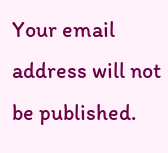Your email address will not be published.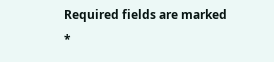Required fields are marked *